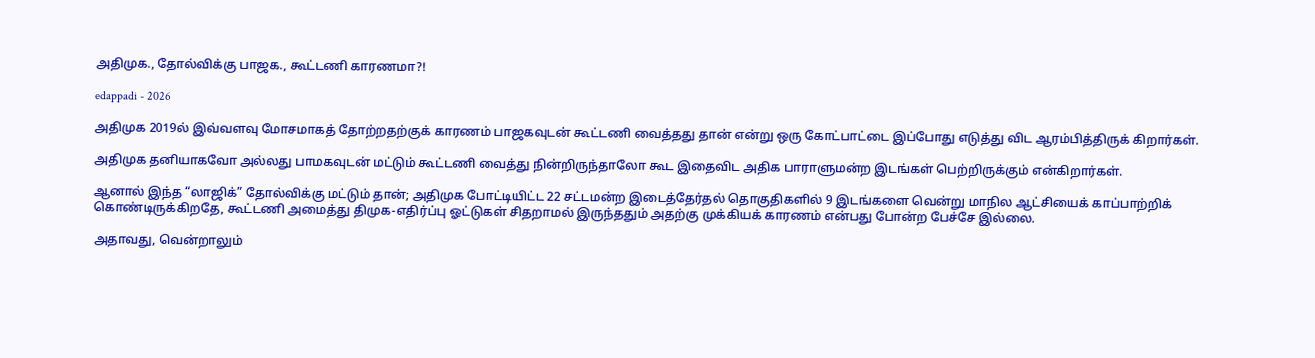அதிமுக., தோல்விக்கு பாஜக., கூட்டணி காரணமா?!

edappadi - 2026

அதிமுக 2019ல் இவ்வளவு மோசமாகத் தோற்றதற்குக் காரணம் பாஜகவுடன் கூட்டணி வைத்தது தான் என்று ஒரு கோட்பாட்டை இப்போது எடுத்து விட ஆரம்பித்திருக் கிறார்கள்.

அதிமுக தனியாகவோ அல்லது பாமகவுடன் மட்டும் கூட்டணி வைத்து நின்றிருந்தாலோ கூட இதைவிட அதிக பாராளுமன்ற இடங்கள் பெற்றிருக்கும் என்கிறார்கள்.

ஆனால் இந்த “லாஜிக்” தோல்விக்கு மட்டும் தான்; அதிமுக போட்டியிட்ட 22 சட்டமன்ற இடைத்தேர்தல் தொகுதிகளில் 9 இடங்களை வென்று மாநில ஆட்சியைக் காப்பாற்றிக் கொண்டிருக்கிறதே, கூட்டணி அமைத்து திமுக-எதிர்ப்பு ஓட்டுகள் சிதறாமல் இருந்ததும் அதற்கு முக்கியக் காரணம் என்பது போன்ற பேச்சே இல்லை.

அதாவது, வென்றாலும்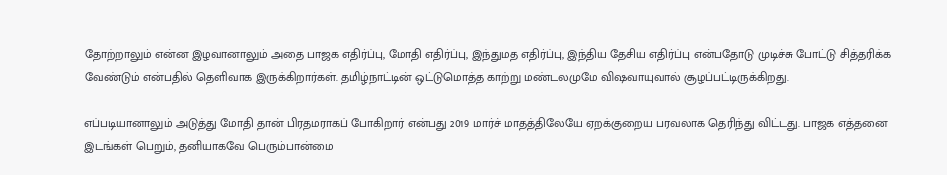தோற்றாலும் என்ன இழவானாலும் அதை பாஜக எதிர்ப்பு, மோதி எதிர்ப்பு, இந்துமத எதிர்ப்பு, இந்திய தேசிய எதிர்ப்பு என்பதோடு முடிச்சு போட்டு சித்தரிக்க வேண்டும் என்பதில் தெளிவாக இருக்கிறார்கள். தமிழ்நாட்டின் ஒட்டுமொத்த காற்று மண்டலமுமே விஷவாயுவால் சூழப்பட்டிருக்கிறது.

எப்படியானாலும் அடுத்து மோதி தான் பிரதமராகப் போகிறார் என்பது 2019 மார்ச் மாதத்திலேயே ஏறக்குறைய பரவலாக தெரிந்து விட்டது. பாஜக எத்தனை இடங்கள் பெறும், தனியாகவே பெரும்பான்மை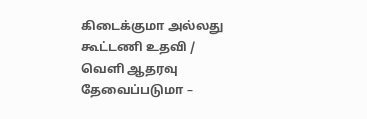கிடைக்குமா அல்லது கூட்டணி உதவி / வெளி ஆதரவு தேவைப்படுமா –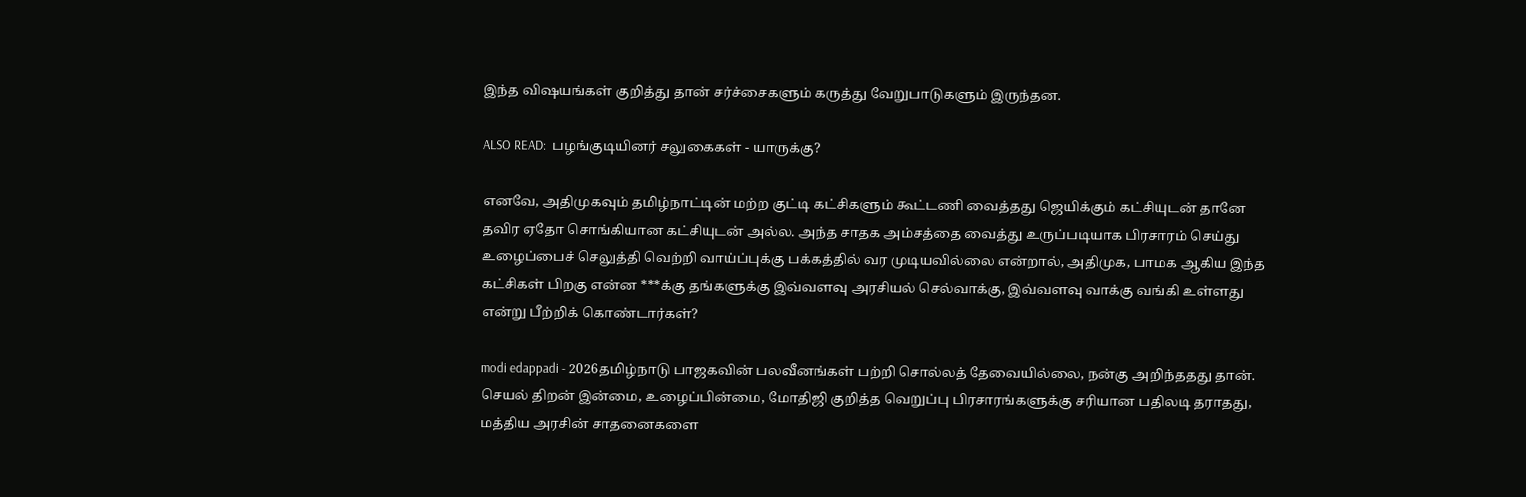இந்த விஷயங்கள் குறித்து தான் சர்ச்சைகளும் கருத்து வேறுபாடுகளும் இருந்தன.

ALSO READ:  பழங்குடியினர் சலுகைகள் - யாருக்கு?

எனவே, அதிமுகவும் தமிழ்நாட்டின் மற்ற குட்டி கட்சிகளும் கூட்டணி வைத்தது ஜெயிக்கும் கட்சியுடன் தானே தவிர ஏதோ சொங்கியான கட்சியுடன் அல்ல. அந்த சாதக அம்சத்தை வைத்து உருப்படியாக பிரசாரம் செய்து உழைப்பைச் செலுத்தி வெற்றி வாய்ப்புக்கு பக்கத்தில் வர முடியவில்லை என்றால், அதிமுக, பாமக ஆகிய இந்த கட்சிகள் பிறகு என்ன ***க்கு தங்களுக்கு இவ்வளவு அரசியல் செல்வாக்கு, இவ்வளவு வாக்கு வங்கி உள்ளது என்று பீற்றிக் கொண்டார்கள்?

modi edappadi - 2026தமிழ்நாடு பாஜகவின் பலவீனங்கள் பற்றி சொல்லத் தேவையில்லை, நன்கு அறிந்ததது தான். செயல் திறன் இன்மை, உழைப்பின்மை, மோதிஜி குறித்த வெறுப்பு பிரசாரங்களுக்கு சரியான பதிலடி தராதது, மத்திய அரசின் சாதனைகளை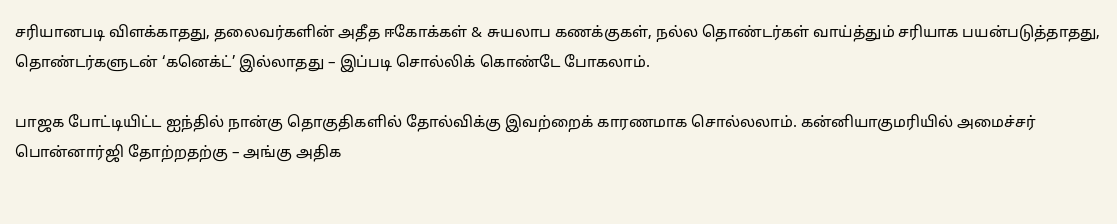சரியானபடி விளக்காதது, தலைவர்களின் அதீத ஈகோக்கள் & சுயலாப கணக்குகள், நல்ல தொண்டர்கள் வாய்த்தும் சரியாக பயன்படுத்தாதது, தொண்டர்களுடன் ‘கனெக்ட்’ இல்லாதது – இப்படி சொல்லிக் கொண்டே போகலாம்.

பாஜக போட்டியிட்ட ஐந்தில் நான்கு தொகுதிகளில் தோல்விக்கு இவற்றைக் காரணமாக சொல்லலாம். கன்னியாகுமரியில் அமைச்சர் பொன்னார்ஜி தோற்றதற்கு – அங்கு அதிக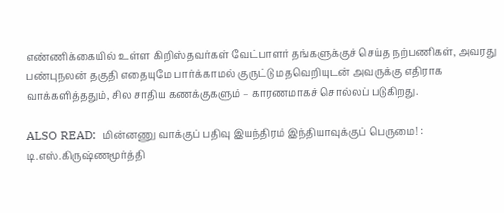எண்ணிக்கையில் உள்ள கிறிஸ்தவர்கள் வேட்பாளர் தங்களுக்குச் செய்த நற்பணிகள், அவரது பண்புநலன் தகுதி எதையுமே பார்க்காமல் குருட்டு மதவெறியுடன் அவருக்கு எதிராக வாக்களித்ததும், சில சாதிய கணக்குகளும் – காரணமாகச் சொல்லப் படுகிறது.

ALSO READ:  மின்னணு வாக்குப் பதிவு இயந்திரம் இந்தியாவுக்குப் பெருமை! : டி.எஸ்.கிருஷ்ணமூர்த்தி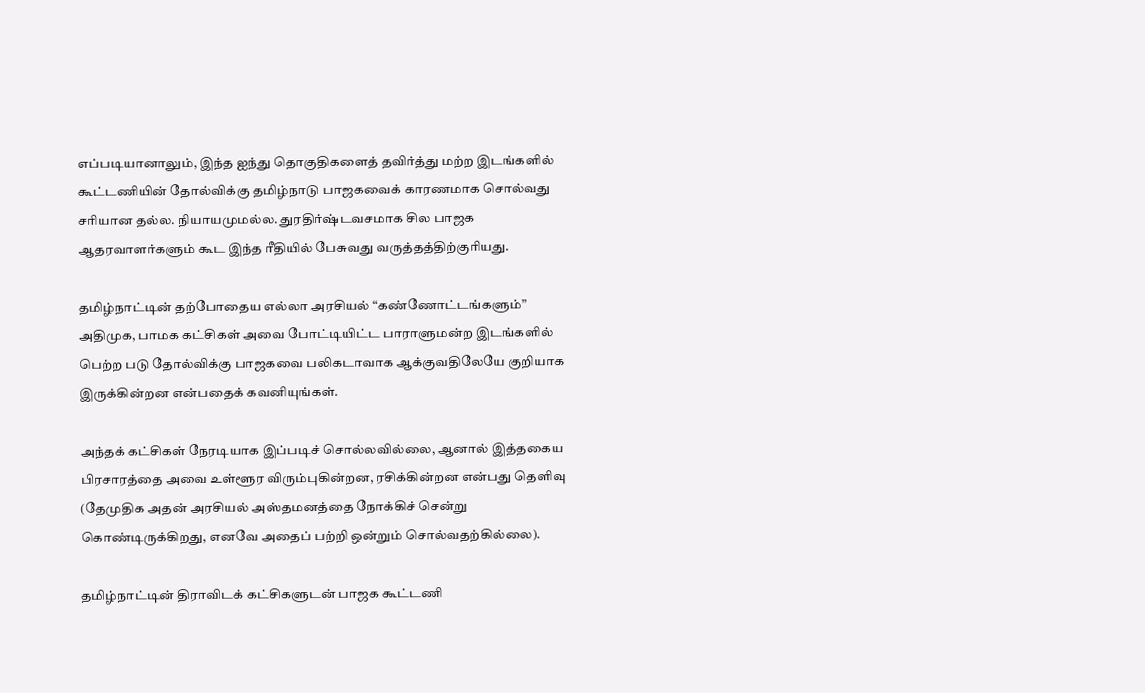எப்படியானாலும், இந்த ஐந்து தொகுதிகளைத் தவிர்த்து மற்ற இடங்களில் கூட்டணியின் தோல்விக்கு தமிழ்நாடு பாஜகவைக் காரணமாக சொல்வது சரியான தல்ல. நியாயமுமல்ல. துரதிர்ஷ்டவசமாக சில பாஜக ஆதரவாளர்களும் கூட இந்த ரீதியில் பேசுவது வருத்தத்திற்குரியது.

தமிழ்நாட்டின் தற்போதைய எல்லா அரசியல் “கண்ணோட்டங்களும்” அதிமுக, பாமக கட்சிகள் அவை போட்டியிட்ட பாராளுமன்ற இடங்களில் பெற்ற படு தோல்விக்கு பாஜகவை பலிகடாவாக ஆக்குவதிலேயே குறியாக இருக்கின்றன என்பதைக் கவனியுங்கள்.

அந்தக் கட்சிகள் நேரடியாக இப்படிச் சொல்லவில்லை, ஆனால் இத்தகைய பிரசாரத்தை அவை உள்ளூர விரும்புகின்றன, ரசிக்கின்றன என்பது தெளிவு (தேமுதிக அதன் அரசியல் அஸ்தமனத்தை நோக்கிச் சென்று கொண்டிருக்கிறது, எனவே அதைப் பற்றி ஒன்றும் சொல்வதற்கில்லை).

தமிழ்நாட்டின் திராவிடக் கட்சிகளுடன் பாஜக கூட்டணி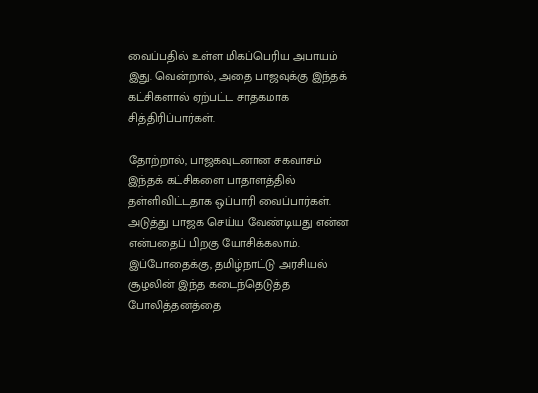வைப்பதில் உள்ள மிகப்பெரிய அபாயம் இது. வென்றால், அதை பாஜவுக்கு இந்தக் கட்சிகளால் ஏற்பட்ட சாதகமாக சித்திரிப்பார்கள்.

தோற்றால், பாஜகவுடனான சகவாசம் இந்தக் கட்சிகளை பாதாளத்தில் தள்ளிவிட்டதாக ஒப்பாரி வைப்பார்கள். அடுத்து பாஜக செய்ய வேண்டியது என்ன என்பதைப் பிறகு யோசிக்கலாம். இப்போதைக்கு, தமிழ்நாட்டு அரசியல் சூழலின் இந்த கடைந்தெடுத்த போலித்தனத்தை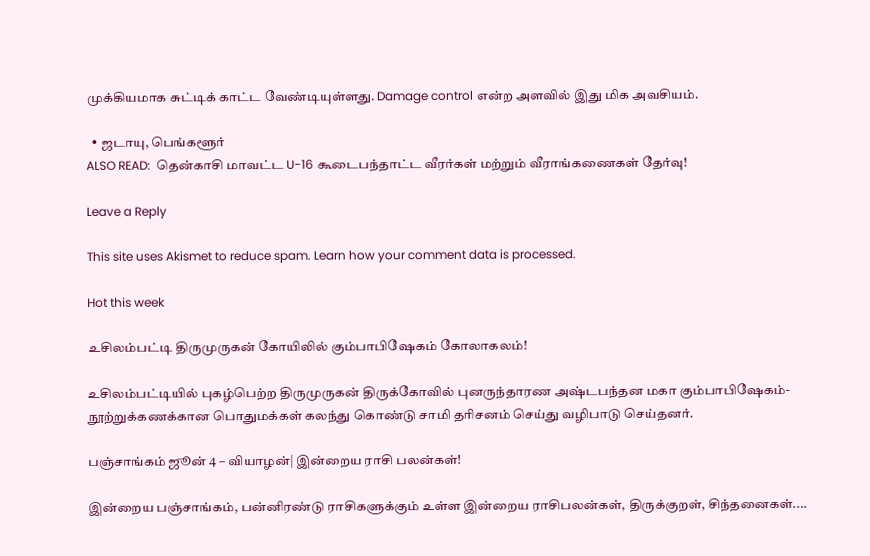முக்கியமாக சுட்டிக் காட்ட வேண்டியுள்ளது. Damage control என்ற அளவில் இது மிக அவசியம்.

  • ஜடாயு, பெங்களூர்
ALSO READ:  தென்காசி மாவட்ட U-16 கூடைபந்தாட்ட வீரர்கள் மற்றும் வீராங்கணைகள் தேர்வு!

Leave a Reply

This site uses Akismet to reduce spam. Learn how your comment data is processed.

Hot this week

உசிலம்பட்டி திருமுருகன் கோயிலில் கும்பாபிஷேகம் கோலாகலம்!

உசிலம்பட்டியில் புகழ்பெற்ற திருமுருகன் திருக்கோவில் புனருந்தாரண அஷ்டபந்தன மகா கும்பாபிஷேகம்-நூற்றுக்கணக்கான பொதுமக்கள் கலந்து கொண்டு சாமி தரிசனம் செய்து வழிபாடு செய்தனர்.

பஞ்சாங்கம் ஜூன் 4 – வியாழன்| இன்றைய ராசி பலன்கள்!

இன்றைய பஞ்சாங்கம், பன்னிரண்டு ராசிகளுக்கும் உள்ள இன்றைய ராசிபலன்கள், திருக்குறள், சிந்தனைகள்....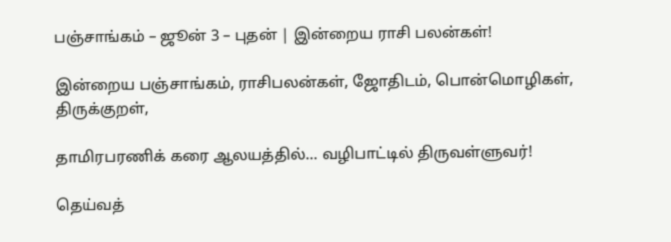பஞ்சாங்கம் – ஜூன் 3 – புதன் | இன்றைய ராசி பலன்கள்!

இன்றைய பஞ்சாங்கம், ராசிபலன்கள், ஜோதிடம், பொன்மொழிகள், திருக்குறள்,

தாமிரபரணிக் கரை ஆலயத்தில்… வழிபாட்டில் திருவள்ளுவர்!

தெய்வத்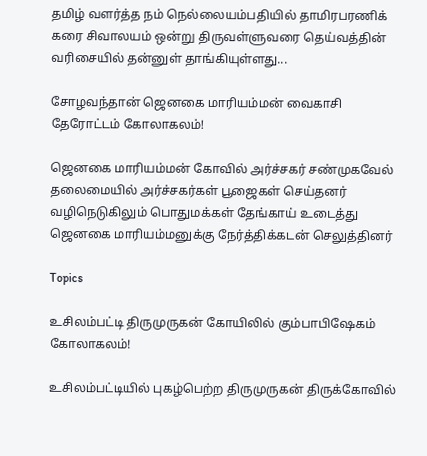தமிழ் வளர்த்த நம் நெல்லையம்பதியில் தாமிரபரணிக் கரை சிவாலயம் ஒன்று திருவள்ளுவரை தெய்வத்தின் வரிசையில் தன்னுள் தாங்கியுள்ளது...

சோழவந்தான் ஜெனகை மாரியம்மன் வைகாசி தேரோட்டம் கோலாகலம்!

ஜெனகை மாரியம்மன் கோவில் அர்ச்சகர் சண்முகவேல் தலைமையில் அர்ச்சகர்கள் பூஜைகள் செய்தனர் வழிநெடுகிலும் பொதுமக்கள் தேங்காய் உடைத்து ஜெனகை மாரியம்மனுக்கு நேர்த்திக்கடன் செலுத்தினர்

Topics

உசிலம்பட்டி திருமுருகன் கோயிலில் கும்பாபிஷேகம் கோலாகலம்!

உசிலம்பட்டியில் புகழ்பெற்ற திருமுருகன் திருக்கோவில்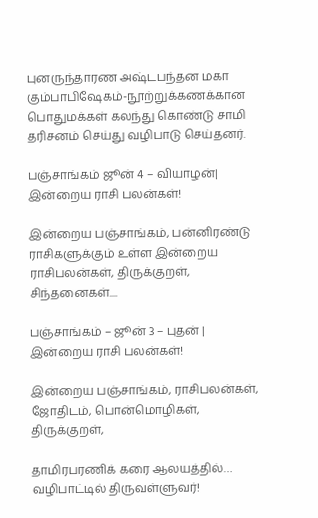புனருந்தாரண அஷ்டபந்தன மகா கும்பாபிஷேகம்-நூற்றுக்கணக்கான பொதுமக்கள் கலந்து கொண்டு சாமி தரிசனம் செய்து வழிபாடு செய்தனர்.

பஞ்சாங்கம் ஜூன் 4 – வியாழன்| இன்றைய ராசி பலன்கள்!

இன்றைய பஞ்சாங்கம், பன்னிரண்டு ராசிகளுக்கும் உள்ள இன்றைய ராசிபலன்கள், திருக்குறள், சிந்தனைகள்....

பஞ்சாங்கம் – ஜூன் 3 – புதன் | இன்றைய ராசி பலன்கள்!

இன்றைய பஞ்சாங்கம், ராசிபலன்கள், ஜோதிடம், பொன்மொழிகள், திருக்குறள்,

தாமிரபரணிக் கரை ஆலயத்தில்… வழிபாட்டில் திருவள்ளுவர்!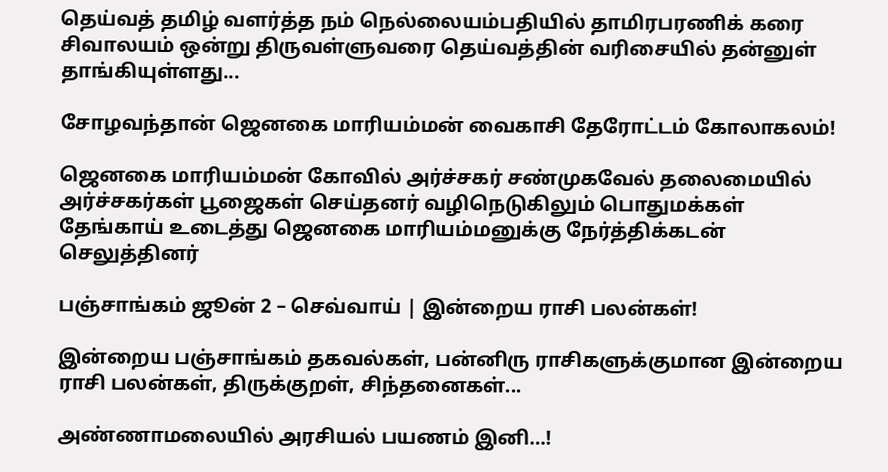தெய்வத் தமிழ் வளர்த்த நம் நெல்லையம்பதியில் தாமிரபரணிக் கரை சிவாலயம் ஒன்று திருவள்ளுவரை தெய்வத்தின் வரிசையில் தன்னுள் தாங்கியுள்ளது...

சோழவந்தான் ஜெனகை மாரியம்மன் வைகாசி தேரோட்டம் கோலாகலம்!

ஜெனகை மாரியம்மன் கோவில் அர்ச்சகர் சண்முகவேல் தலைமையில் அர்ச்சகர்கள் பூஜைகள் செய்தனர் வழிநெடுகிலும் பொதுமக்கள் தேங்காய் உடைத்து ஜெனகை மாரியம்மனுக்கு நேர்த்திக்கடன் செலுத்தினர்

பஞ்சாங்கம் ஜூன் 2 – செவ்வாய் | இன்றைய ராசி பலன்கள்!

இன்றைய பஞ்சாங்கம் தகவல்கள், பன்னிரு ராசிகளுக்குமான இன்றைய ராசி பலன்கள், திருக்குறள், சிந்தனைகள்...

அண்ணாமலையில் அரசியல் பயணம் இனி…!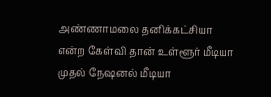அண்ணாமலை தனிக்கட்சியா என்ற கேள்வி தான் உள்ளூர் மீடியா முதல் நேஷனல் மீடியா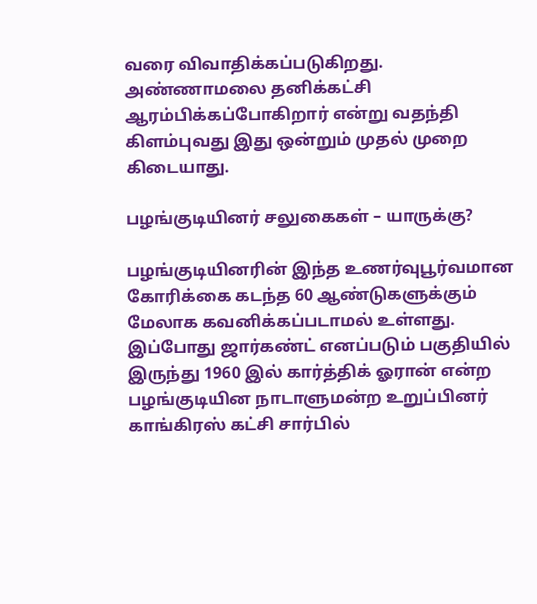வரை விவாதிக்கப்படுகிறது. அண்ணாமலை தனிக்கட்சி ஆரம்பிக்கப்போகிறார் என்று வதந்தி கிளம்புவது இது ஒன்றும் முதல் முறை கிடையாது.

பழங்குடியினர் சலுகைகள் – யாருக்கு?

பழங்குடியினரின் இந்த உணர்வுபூர்வமான கோரிக்கை கடந்த 60 ஆண்டுகளுக்கும் மேலாக கவனிக்கப்படாமல் உள்ளது. இப்போது ஜார்கண்ட் எனப்படும் பகுதியில் இருந்து 1960 இல் கார்த்திக் ஓரான் என்ற பழங்குடியின நாடாளுமன்ற உறுப்பினர் காங்கிரஸ் கட்சி சார்பில்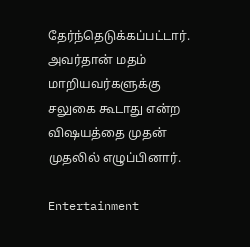தேர்ந்தெடுக்கப்பட்டார். அவர்தான் மதம் மாறியவர்களுக்கு சலுகை கூடாது என்ற விஷயத்தை முதன் முதலில் எழுப்பினார்.

Entertainment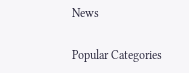News

Popular Categories